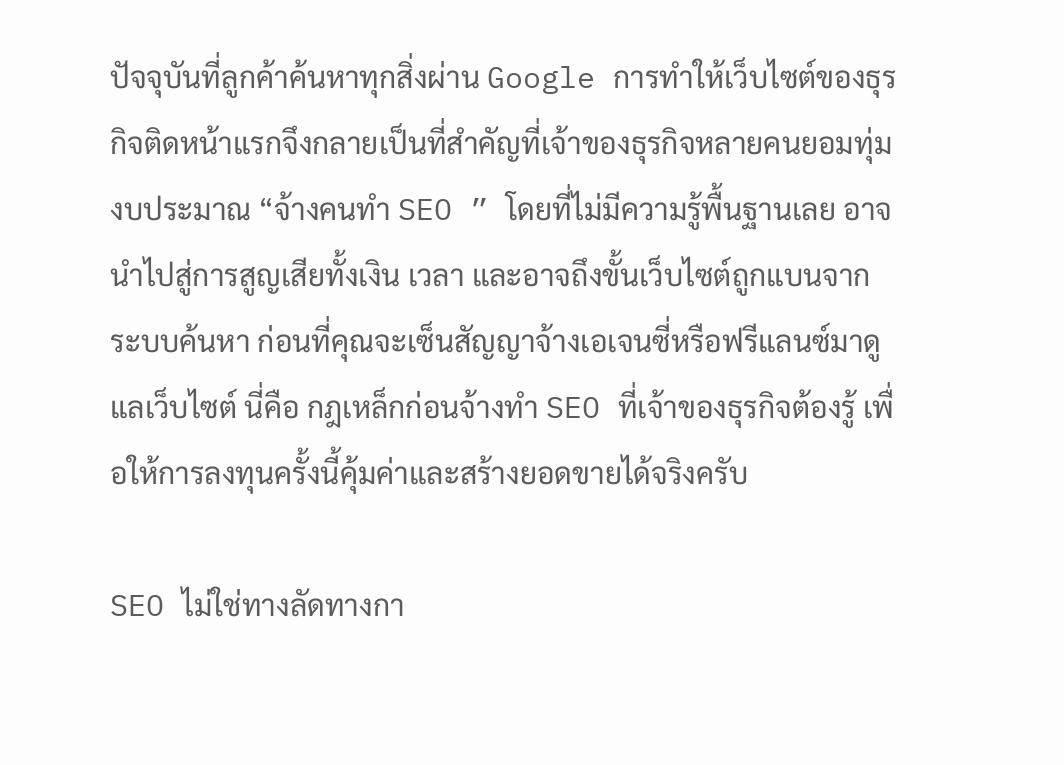ปัจจุบันที่ลูกค้าค้นหาทุกสิ่งผ่าน Google การทำให้เว็บไซต์ของธุรกิจติดหน้าแรกจึงกลายเป็นที่สำคัญที่เจ้าของธุรกิจหลายคนยอมทุ่มงบประมาณ “จ้างคนทำ SEO ” โดยที่ไม่มีความรู้พื้นฐานเลย อาจนำไปสู่การสูญเสียทั้งเงิน เวลา และอาจถึงขั้นเว็บไซต์ถูกแบนจากระบบค้นหา ก่อนที่คุณจะเซ็นสัญญาจ้างเอเจนซี่หรือฟรีแลนซ์มาดูแลเว็บไซต์ นี่คือ กฎเหล็กก่อนจ้างทำ SEO ที่เจ้าของธุรกิจต้องรู้ เพื่อให้การลงทุนครั้งนี้คุ้มค่าและสร้างยอดขายได้จริงครับ

SEO ไม่ใช่ทางลัดทางกา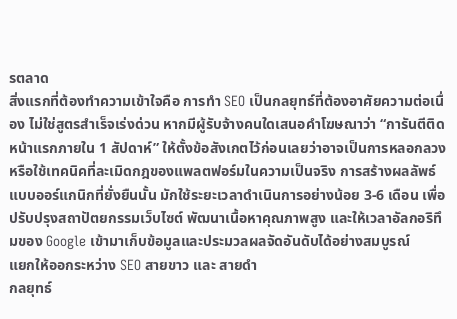รตลาด
สิ่งแรกที่ต้องทำความเข้าใจคือ การทำ SEO เป็นกลยุทธ์ที่ต้องอาศัยความต่อเนื่อง ไม่ใช่สูตรสำเร็จเร่งด่วน หากมีผู้รับจ้างคนใดเสนอคำโฆษณาว่า “การันตีติดหน้าแรกภายใน 1 สัปดาห์” ให้ตั้งข้อสังเกตไว้ก่อนเลยว่าอาจเป็นการหลอกลวง หรือใช้เทคนิคที่ละเมิดกฎของแพลตฟอร์มในความเป็นจริง การสร้างผลลัพธ์แบบออร์แกนิกที่ยั่งยืนนั้น มักใช้ระยะเวลาดำเนินการอย่างน้อย 3-6 เดือน เพื่อปรับปรุงสถาปัตยกรรมเว็บไซต์ พัฒนาเนื้อหาคุณภาพสูง และให้เวลาอัลกอริทึมของ Google เข้ามาเก็บข้อมูลและประมวลผลจัดอันดับได้อย่างสมบูรณ์
แยกให้ออกระหว่าง SEO สายขาว และ สายดำ
กลยุทธ์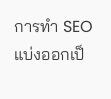การทำ SEO แบ่งออกเป็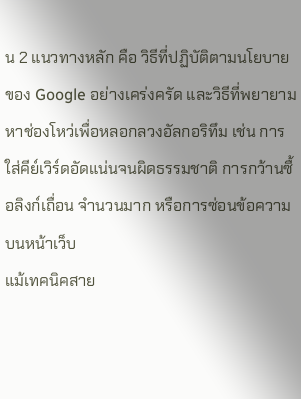น 2 แนวทางหลัก คือ วิธีที่ปฏิบัติตามนโยบายของ Google อย่างเคร่งครัด และวิธีที่พยายามหาช่องโหว่เพื่อหลอกลวงอัลกอริทึม เช่น การใส่คีย์เวิร์ดอัดแน่นจนผิดธรรมชาติ การกว้านซื้อลิงก์เถื่อน จำนวนมาก หรือการซ่อนข้อความบนหน้าเว็บ
แม้เทคนิคสาย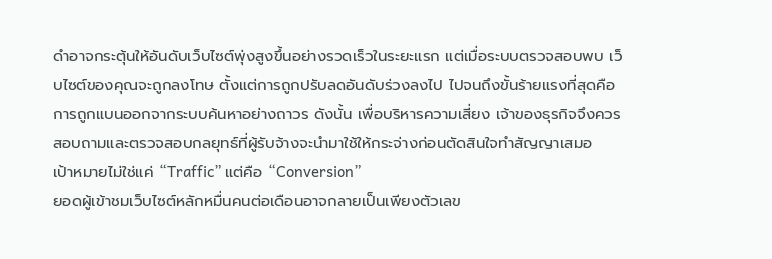ดำอาจกระตุ้นให้อันดับเว็บไซต์พุ่งสูงขึ้นอย่างรวดเร็วในระยะแรก แต่เมื่อระบบตรวจสอบพบ เว็บไซต์ของคุณจะถูกลงโทษ ตั้งแต่การถูกปรับลดอันดับร่วงลงไป ไปจนถึงขั้นร้ายแรงที่สุดคือการถูกแบนออกจากระบบค้นหาอย่างถาวร ดังนั้น เพื่อบริหารความเสี่ยง เจ้าของธุรกิจจึงควรสอบถามและตรวจสอบกลยุทธ์ที่ผู้รับจ้างจะนำมาใช้ให้กระจ่างก่อนตัดสินใจทำสัญญาเสมอ
เป้าหมายไม่ใช่แค่ “Traffic” แต่คือ “Conversion”
ยอดผู้เข้าชมเว็บไซต์หลักหมื่นคนต่อเดือนอาจกลายเป็นเพียงตัวเลข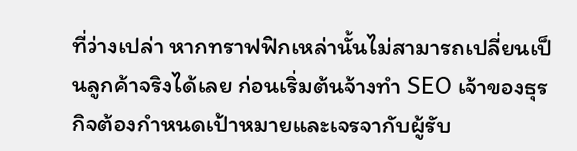ที่ว่างเปล่า หากทราฟฟิกเหล่านั้นไม่สามารถเปลี่ยนเป็นลูกค้าจริงได้เลย ก่อนเริ่มต้นจ้างทำ SEO เจ้าของธุรกิจต้องกำหนดเป้าหมายและเจรจากับผู้รับ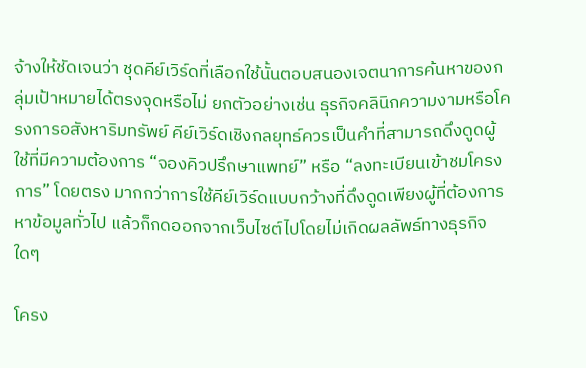จ้างให้ชัดเจนว่า ชุดคีย์เวิร์ดที่เลือกใช้นั้นตอบสนองเจตนาการค้นหาของกลุ่มเป้าหมายได้ตรงจุดหรือไม่ ยกตัวอย่างเช่น ธุรกิจคลินิกความงามหรือโครงการอสังหาริมทรัพย์ คีย์เวิร์ดเชิงกลยุทธ์ควรเป็นคำที่สามารถดึงดูดผู้ใช้ที่มีความต้องการ “จองคิวปรึกษาแพทย์” หรือ “ลงทะเบียนเข้าชมโครงการ” โดยตรง มากกว่าการใช้คีย์เวิร์ดแบบกว้างที่ดึงดูดเพียงผู้ที่ต้องการหาข้อมูลทั่วไป แล้วก็กดออกจากเว็บไซต์ไปโดยไม่เกิดผลลัพธ์ทางธุรกิจใดๆ

โครง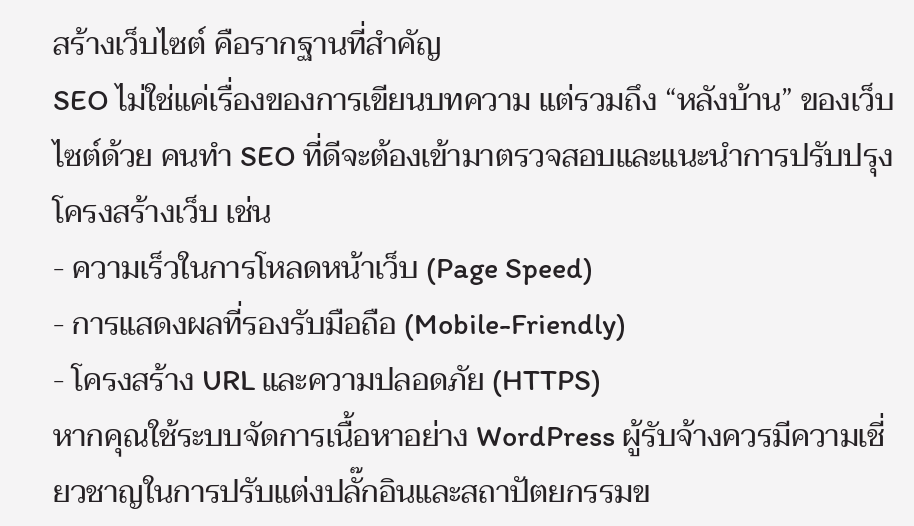สร้างเว็บไซต์ คือรากฐานที่สำคัญ
SEO ไม่ใช่แค่เรื่องของการเขียนบทความ แต่รวมถึง “หลังบ้าน” ของเว็บไซต์ด้วย คนทำ SEO ที่ดีจะต้องเข้ามาตรวจสอบและแนะนำการปรับปรุงโครงสร้างเว็บ เช่น
- ความเร็วในการโหลดหน้าเว็บ (Page Speed)
- การแสดงผลที่รองรับมือถือ (Mobile-Friendly)
- โครงสร้าง URL และความปลอดภัย (HTTPS)
หากคุณใช้ระบบจัดการเนื้อหาอย่าง WordPress ผู้รับจ้างควรมีความเชี่ยวชาญในการปรับแต่งปลั๊กอินและสถาปัตยกรรมข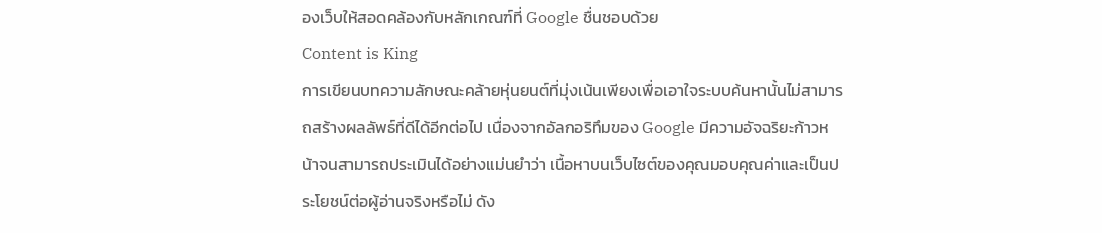องเว็บให้สอดคล้องกับหลักเกณฑ์ที่ Google ชื่นชอบด้วย
Content is King
การเขียนบทความลักษณะคล้ายหุ่นยนต์ที่มุ่งเน้นเพียงเพื่อเอาใจระบบค้นหานั้นไม่สามารถสร้างผลลัพธ์ที่ดีได้อีกต่อไป เนื่องจากอัลกอริทึมของ Google มีความอัจฉริยะก้าวหน้าจนสามารถประเมินได้อย่างแม่นยำว่า เนื้อหาบนเว็บไซต์ของคุณมอบคุณค่าและเป็นประโยชน์ต่อผู้อ่านจริงหรือไม่ ดัง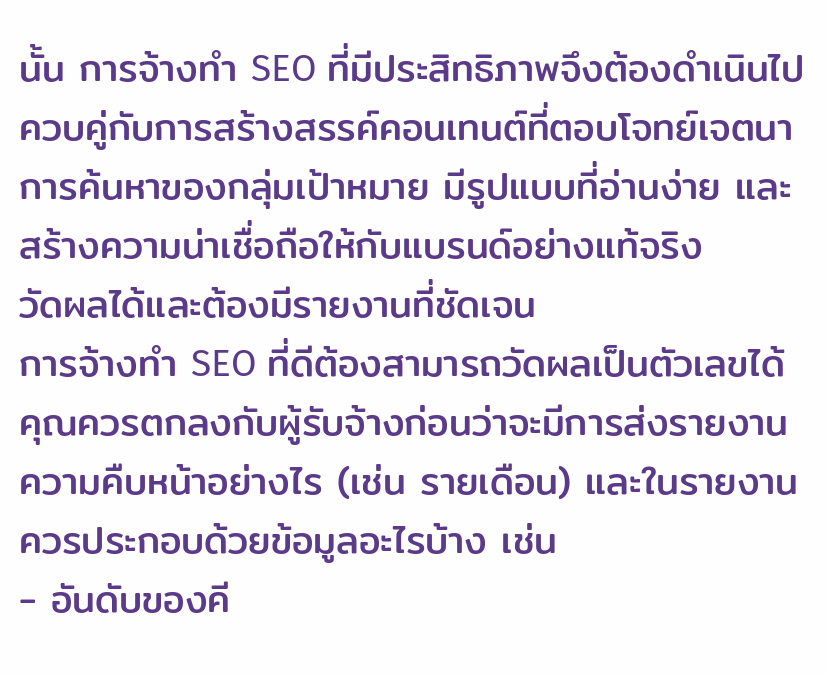นั้น การจ้างทำ SEO ที่มีประสิทธิภาพจึงต้องดำเนินไปควบคู่กับการสร้างสรรค์คอนเทนต์ที่ตอบโจทย์เจตนาการค้นหาของกลุ่มเป้าหมาย มีรูปแบบที่อ่านง่าย และสร้างความน่าเชื่อถือให้กับแบรนด์อย่างแท้จริง
วัดผลได้และต้องมีรายงานที่ชัดเจน
การจ้างทำ SEO ที่ดีต้องสามารถวัดผลเป็นตัวเลขได้ คุณควรตกลงกับผู้รับจ้างก่อนว่าจะมีการส่งรายงานความคืบหน้าอย่างไร (เช่น รายเดือน) และในรายงานควรประกอบด้วยข้อมูลอะไรบ้าง เช่น
- อันดับของคี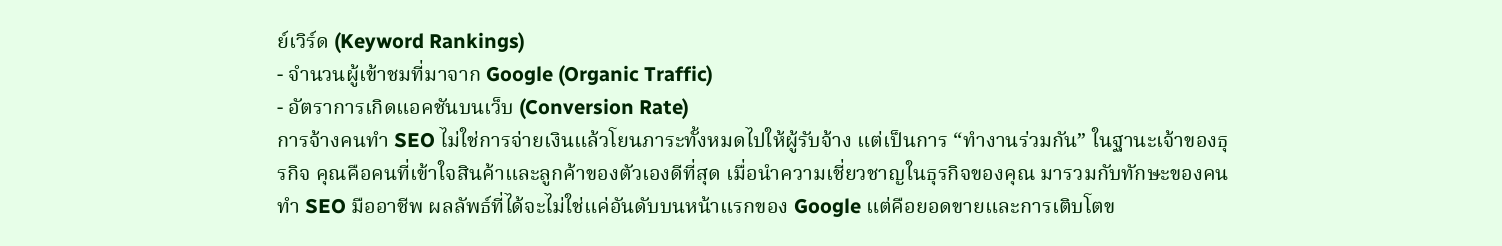ย์เวิร์ด (Keyword Rankings)
- จำนวนผู้เข้าชมที่มาจาก Google (Organic Traffic)
- อัตราการเกิดแอคชันบนเว็บ (Conversion Rate)
การจ้างคนทำ SEO ไม่ใช่การจ่ายเงินแล้วโยนภาระทั้งหมดไปให้ผู้รับจ้าง แต่เป็นการ “ทำงานร่วมกัน” ในฐานะเจ้าของธุรกิจ คุณคือคนที่เข้าใจสินค้าและลูกค้าของตัวเองดีที่สุด เมื่อนำความเชี่ยวชาญในธุรกิจของคุณ มารวมกับทักษะของคนทำ SEO มืออาชีพ ผลลัพธ์ที่ได้จะไม่ใช่แค่อันดับบนหน้าแรกของ Google แต่คือยอดขายและการเติบโตข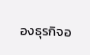องธุรกิจอ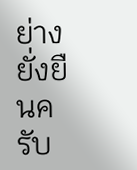ย่างยั่งยืนครับ